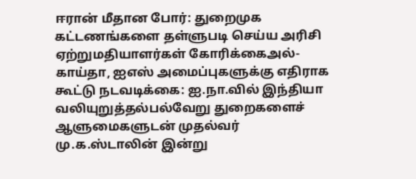ஈரான் மீதான போர்: துறைமுக கட்டணங்களை தள்ளுபடி செய்ய அரிசி ஏற்றுமதியாளர்கள் கோரிக்கைஅல்-காய்தா, ஐஎஸ் அமைப்புகளுக்கு எதிராக கூட்டு நடவடிக்கை: ஐ.நா.வில் இந்தியா வலியுறுத்தல்பல்வேறு துறைகளைச் ஆளுமைகளுடன் முதல்வர் மு.க.ஸ்டாலின் இன்று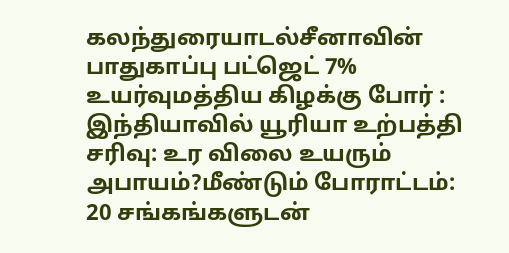கலந்துரையாடல்சீனாவின் பாதுகாப்பு பட்ஜெட் 7% உயர்வுமத்திய கிழக்கு போர் : இந்தியாவில் யூரியா உற்பத்தி சரிவு: உர விலை உயரும் அபாயம்?மீண்டும் போராட்டம்: 20 சங்கங்களுடன்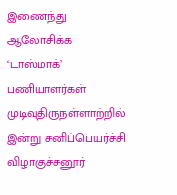இணைந்து ஆலோசிக்க ‘டாஸ்மாக்’ பணியாளர்கள் முடிவுதிருநள்ளாற்றில் இன்று சனிப்பெயர்ச்சி விழாகுச்சனூர்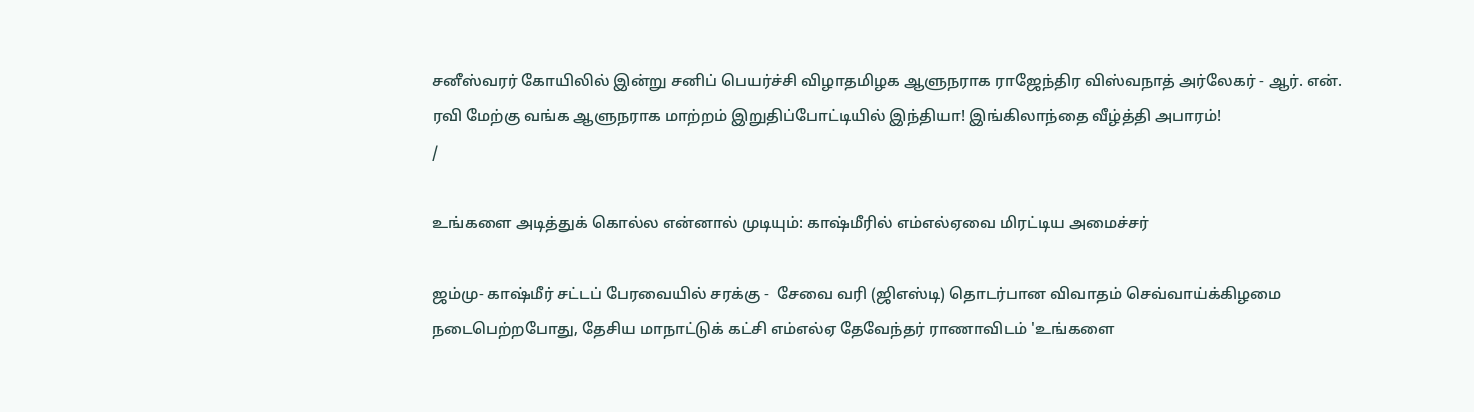சனீஸ்வரர் கோயிலில் இன்று சனிப் பெயர்ச்சி விழாதமிழக ஆளுநராக ராஜேந்திர விஸ்வநாத் அர்லேகர் - ஆர். என். ரவி மேற்கு வங்க ஆளுநராக மாற்றம் இறுதிப்போட்டியில் இந்தியா! இங்கிலாந்தை வீழ்த்தி அபாரம்!
/

உங்களை அடித்துக் கொல்ல என்னால் முடியும்: காஷ்மீரில் எம்எல்ஏவை மிரட்டிய அமைச்சர்

ஜம்மு- காஷ்மீர் சட்டப் பேரவையில் சரக்கு -  சேவை வரி (ஜிஎஸ்டி) தொடர்பான விவாதம் செவ்வாய்க்கிழமை நடைபெற்றபோது, தேசிய மாநாட்டுக் கட்சி எம்எல்ஏ தேவேந்தர் ராணாவிடம் 'உங்களை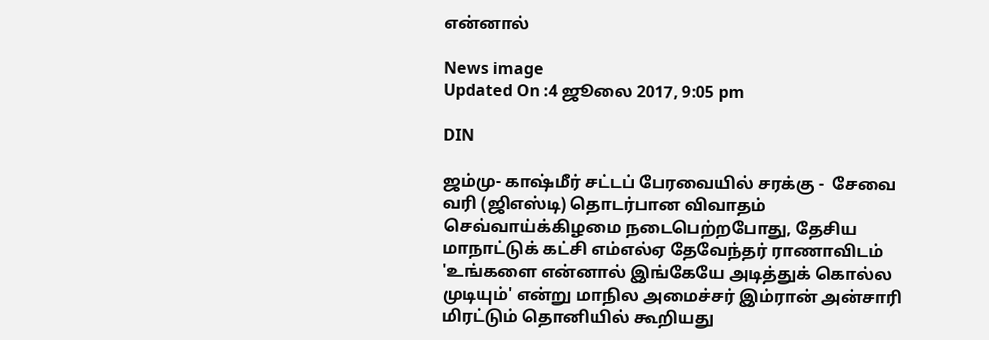என்னால்

News image
Updated On :4 ஜூலை 2017, 9:05 pm

DIN

ஜம்மு- காஷ்மீர் சட்டப் பேரவையில் சரக்கு -  சேவை வரி (ஜிஎஸ்டி) தொடர்பான விவாதம் செவ்வாய்க்கிழமை நடைபெற்றபோது, தேசிய மாநாட்டுக் கட்சி எம்எல்ஏ தேவேந்தர் ராணாவிடம் 'உங்களை என்னால் இங்கேயே அடித்துக் கொல்ல முடியும்' என்று மாநில அமைச்சர் இம்ரான் அன்சாரி மிரட்டும் தொனியில் கூறியது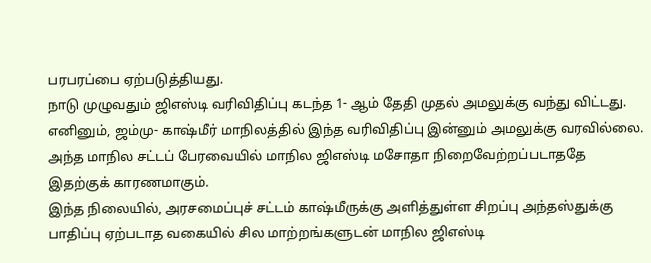பரபரப்பை ஏற்படுத்தியது.
நாடு முழுவதும் ஜிஎஸ்டி வரிவிதிப்பு கடந்த 1- ஆம் தேதி முதல் அமலுக்கு வந்து விட்டது. எனினும், ஜம்மு- காஷ்மீர் மாநிலத்தில் இந்த வரிவிதிப்பு இன்னும் அமலுக்கு வரவில்லை. அந்த மாநில சட்டப் பேரவையில் மாநில ஜிஎஸ்டி மசோதா நிறைவேற்றப்படாததே இதற்குக் காரணமாகும்.
இந்த நிலையில், அரசமைப்புச் சட்டம் காஷ்மீருக்கு அளித்துள்ள சிறப்பு அந்தஸ்துக்கு பாதிப்பு ஏற்படாத வகையில் சில மாற்றங்களுடன் மாநில ஜிஎஸ்டி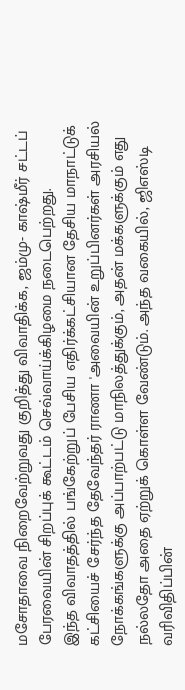மசோதாவை நிறைவேற்றுவது குறித்து விவாதிக்க, ஜம்மு- காஷ்மீர் சட்டப் பேரவையின் சிறப்புக் கூட்டம் செவ்வாய்க்கிழமை நடைபெற்றது.
இந்த விவாதத்தில் பங்கேற்றுப் பேசிய எதிர்க்கட்சியான தேசிய மாநாட்டுக் கட்சியைச் சேர்ந்த தேவேந்தர் ராணா 'அவையின் உறுப்பினர்கள் அரசியல் நோக்கங்களுக்கு அப்பாற்பட்டு மாநிலத்துக்கும், அதன் மக்களுக்கும் எது நல்லதோ அதை ஏற்றுக் கொள்ள வேண்டும். அந்த வகையில், ஜிஎஸ்டி வரிவிதிப்பின்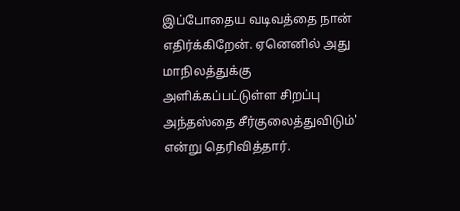இப்போதைய வடிவத்தை நான் எதிர்க்கிறேன். ஏனெனில் அது மாநிலத்துக்கு அளிக்கப்பட்டுள்ள சிறப்பு அந்தஸ்தை சீர்குலைத்துவிடும்' என்று தெரிவித்தார்.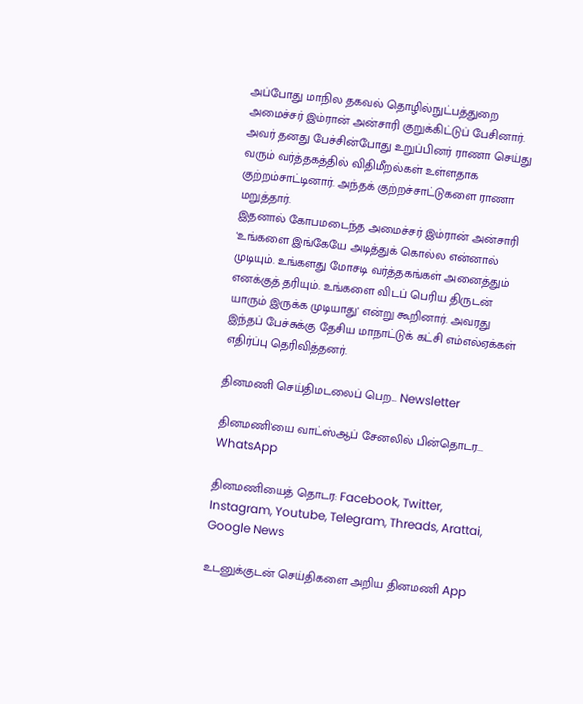அப்போது மாநில தகவல் தொழில்நுட்பத்துறை அமைச்சர் இம்ரான் அன்சாரி குறுக்கிட்டுப் பேசினார். அவர் தனது பேச்சின்போது உறுப்பினர் ராணா செய்து வரும் வர்த்தகத்தில் விதிமீறல்கள் உள்ளதாக குற்றம்சாட்டினார். அந்தக் குற்றச்சாட்டுகளை ராணா மறுத்தார்.
இதனால் கோபமடைந்த அமைச்சர் இம்ரான் அன்சாரி 'உங்களை இங்கேயே அடித்துக் கொல்ல என்னால் முடியும். உங்களது மோசடி வர்த்தகங்கள் அனைத்தும் எனக்குத் தரியும். உங்களை விடப் பெரிய திருடன் யாரும் இருக்க முடியாது' என்று கூறினார். அவரது இந்தப் பேச்சுக்கு தேசிய மாநாட்டுக் கட்சி எம்எல்ஏக்கள் எதிர்ப்பு தெரிவித்தனர்.

தினமணி செய்திமடலைப் பெற... Newsletter

தினமணி'யை வாட்ஸ்ஆப் சேனலில் பின்தொடர... WhatsApp

தினமணியைத் தொடர: Facebook, Twitter, Instagram, Youtube, Telegram, Threads, Arattai, Google News

உடனுக்குடன் செய்திகளை அறிய தினமணி App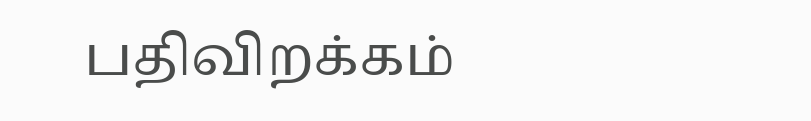பதிவிறக்கம்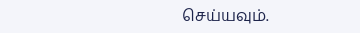செய்யவும்.